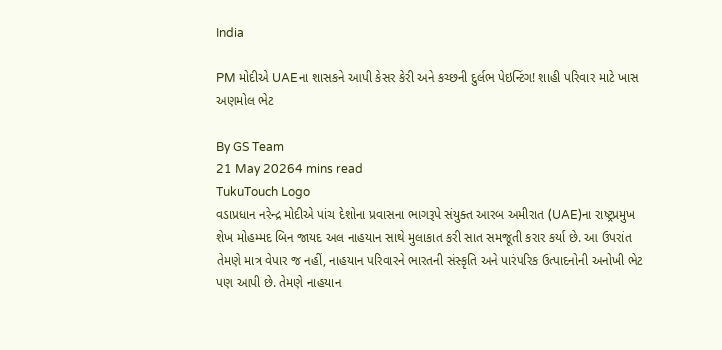India

PM મોદીએ UAEના શાસકને આપી કેસર કેરી અને કચ્છની દુર્લભ પેઇન્ટિંગ! શાહી પરિવાર માટે ખાસ અણમોલ ભેટ

By GS Team
21 May 20264 mins read
TukuTouch Logo
વડાપ્રધાન નરેન્દ્ર મોદીએ પાંચ દેશોના પ્રવાસના ભાગરૂપે સંયુક્ત આરબ અમીરાત (UAE)ના રાષ્ટ્રપ્રમુખ શેખ મોહમ્મદ બિન જાયદ અલ નાહયાન સાથે મુલાકાત કરી સાત સમજૂતી કરાર કર્યા છે. આ ઉપરાંત તેમણે માત્ર વેપાર જ નહીં, નાહયાન પરિવારને ભારતની સંસ્કૃતિ અને પારંપરિક ઉત્પાદનોની અનોખી ભેટ પણ આપી છે. તેમણે નાહયાન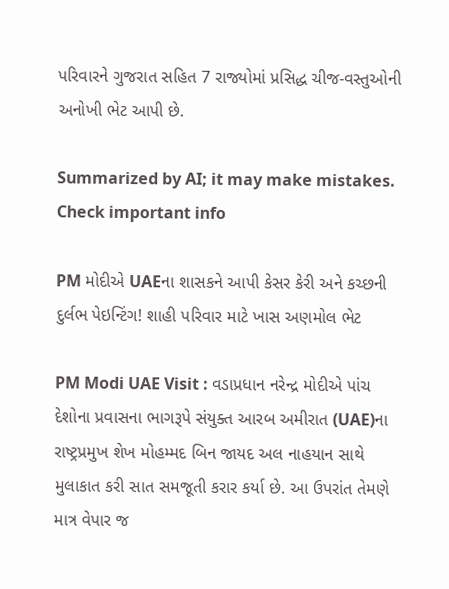પરિવારને ગુજરાત સહિત 7 રાજ્યોમાં પ્રસિદ્ધ ચીજ-વસ્તુઓની અનોખી ભેટ આપી છે.

Summarized by AI; it may make mistakes. Check important info

PM મોદીએ UAEના શાસકને આપી કેસર કેરી અને કચ્છની દુર્લભ પેઇન્ટિંગ! શાહી પરિવાર માટે ખાસ અણમોલ ભેટ

PM Modi UAE Visit : વડાપ્રધાન નરેન્દ્ર મોદીએ પાંચ દેશોના પ્રવાસના ભાગરૂપે સંયુક્ત આરબ અમીરાત (UAE)ના રાષ્ટ્રપ્રમુખ શેખ મોહમ્મદ બિન જાયદ અલ નાહયાન સાથે મુલાકાત કરી સાત સમજૂતી કરાર કર્યા છે. આ ઉપરાંત તેમણે માત્ર વેપાર જ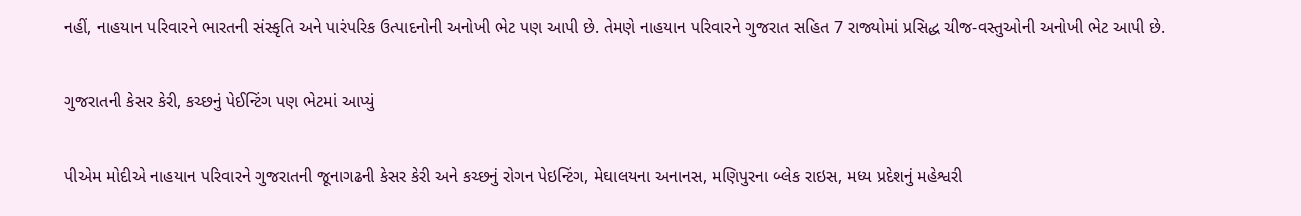નહીં, નાહયાન પરિવારને ભારતની સંસ્કૃતિ અને પારંપરિક ઉત્પાદનોની અનોખી ભેટ પણ આપી છે. તેમણે નાહયાન પરિવારને ગુજરાત સહિત 7 રાજ્યોમાં પ્રસિદ્ધ ચીજ-વસ્તુઓની અનોખી ભેટ આપી છે.

ગુજરાતની કેસર કેરી, કચ્છનું પેઈન્ટિંગ પણ ભેટમાં આપ્યું

પીએમ મોદીએ નાહયાન પરિવારને ગુજરાતની જૂનાગઢની કેસર કેરી અને કચ્છનું રોગન પેઇન્ટિંગ, મેઘાલયના અનાનસ, મણિપુરના બ્લેક રાઇસ, મધ્ય પ્રદેશનું મહેશ્વરી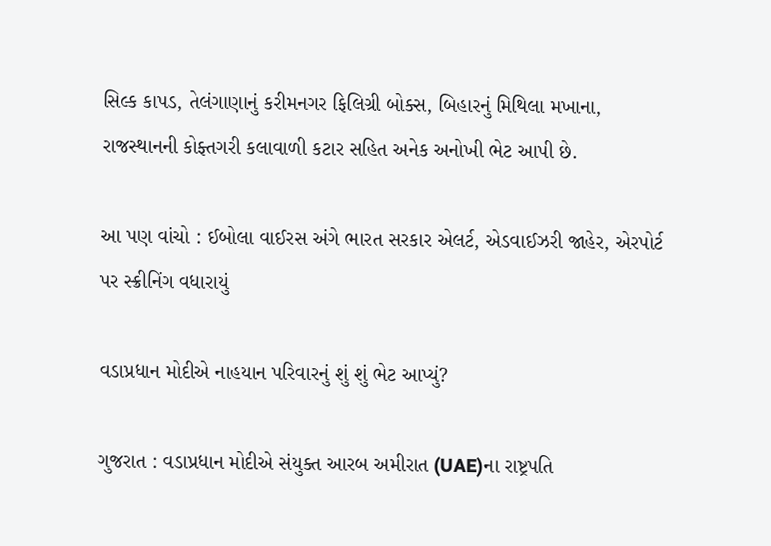સિલ્ક કાપડ, તેલંગાણાનું કરીમનગર ફિલિગ્રી બોક્સ, બિહારનું મિથિલા મખાના, રાજસ્થાનની કોફ્તગરી કલાવાળી કટાર સહિત અનેક અનોખી ભેટ આપી છે.

આ પણ વાંચો : ઈબોલા વાઈરસ અંગે ભારત સરકાર એલર્ટ, એડવાઈઝરી જાહેર, એરપોર્ટ પર સ્ક્રીનિંગ વધારાયું

વડાપ્રધાન મોદીએ નાહયાન પરિવારનું શું શું ભેટ આપ્યું?

ગુજરાત : વડાપ્રધાન મોદીએ સંયુક્ત આરબ અમીરાત (UAE)ના રાષ્ટ્રપતિ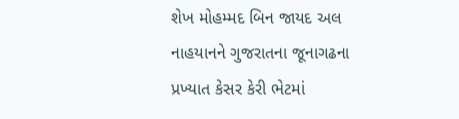શેખ મોહમ્મદ બિન જાયદ અલ નાહયાનને ગુજરાતના જૂનાગઢના પ્રખ્યાત કેસર કેરી ભેટમાં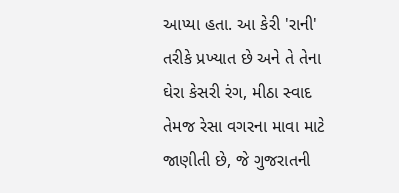આપ્યા હતા. આ કેરી 'રાની' તરીકે પ્રખ્યાત છે અને તે તેના ઘેરા કેસરી રંગ, મીઠા સ્વાદ તેમજ રેસા વગરના માવા માટે જાણીતી છે, જે ગુજરાતની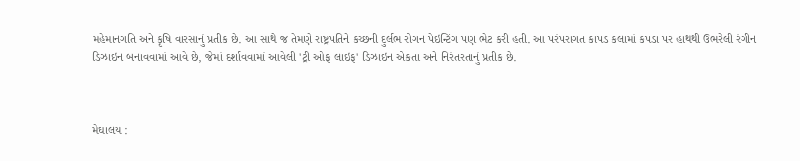મહેમાનગતિ અને કૃષિ વારસાનું પ્રતીક છે. આ સાથે જ તેમણે રાષ્ટ્રપતિને કચ્છની દુર્લભ રોગન પેઇન્ટિંગ પણ ભેટ કરી હતી. આ પરંપરાગત કાપડ કલામાં કપડા પર હાથથી ઉભરેલી રંગીન ડિઝાઇન બનાવવામાં આવે છે, જેમાં દર્શાવવામાં આવેલી 'ટ્રી ઓફ લાઇફ' ડિઝાઇન એકતા અને નિરંતરતાનું પ્રતીક છે.



મેઘાલય :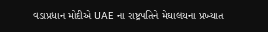વડાપ્રધાન મોદીએ UAE ના રાષ્ટ્રપતિને મેઘાલયના પ્રખ્યાત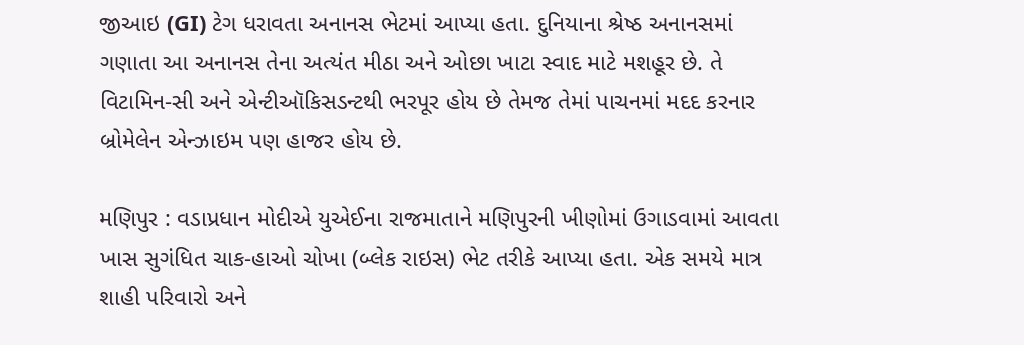જીઆઇ (GI) ટેગ ધરાવતા અનાનસ ભેટમાં આપ્યા હતા. દુનિયાના શ્રેષ્ઠ અનાનસમાં ગણાતા આ અનાનસ તેના અત્યંત મીઠા અને ઓછા ખાટા સ્વાદ માટે મશહૂર છે. તે વિટામિન-સી અને એન્ટીઑકિસડન્ટથી ભરપૂર હોય છે તેમજ તેમાં પાચનમાં મદદ કરનાર બ્રોમેલેન એન્ઝાઇમ પણ હાજર હોય છે.

મણિપુર : વડાપ્રધાન મોદીએ યુએઈના રાજમાતાને મણિપુરની ખીણોમાં ઉગાડવામાં આવતા ખાસ સુગંધિત ચાક-હાઓ ચોખા (બ્લેક રાઇસ) ભેટ તરીકે આપ્યા હતા. એક સમયે માત્ર શાહી પરિવારો અને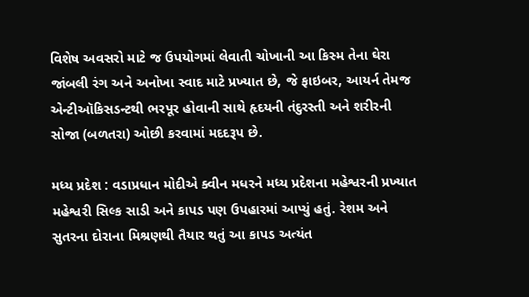વિશેષ અવસરો માટે જ ઉપયોગમાં લેવાતી ચોખાની આ કિસ્મ તેના ઘેરા જાંબલી રંગ અને અનોખા સ્વાદ માટે પ્રખ્યાત છે, જે ફાઇબર, આયર્ન તેમજ એન્ટીઑકિસડન્ટથી ભરપૂર હોવાની સાથે હૃદયની તંદુરસ્તી અને શરીરની સોજા (બળતરા) ઓછી કરવામાં મદદરૂપ છે.

મધ્ય પ્રદેશ : વડાપ્રધાન મોદીએ ક્વીન મધરને મધ્ય પ્રદેશના મહેશ્વરની પ્રખ્યાત મહેશ્વરી સિલ્ક સાડી અને કાપડ પણ ઉપહારમાં આપ્યું હતું. રેશમ અને સુતરના દોરાના મિશ્રણથી તૈયાર થતું આ કાપડ અત્યંત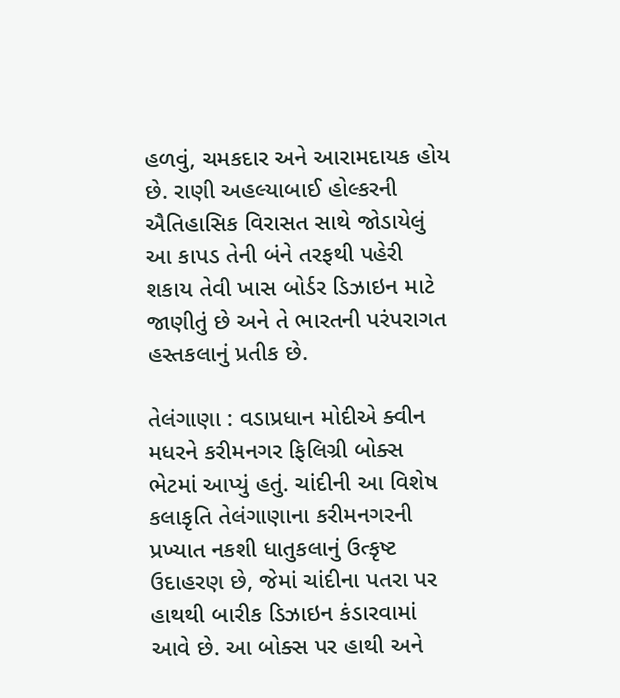હળવું, ચમકદાર અને આરામદાયક હોય છે. રાણી અહલ્યાબાઈ હોલ્કરની ઐતિહાસિક વિરાસત સાથે જોડાયેલું આ કાપડ તેની બંને તરફથી પહેરી શકાય તેવી ખાસ બોર્ડર ડિઝાઇન માટે જાણીતું છે અને તે ભારતની પરંપરાગત હસ્તકલાનું પ્રતીક છે.

તેલંગાણા : વડાપ્રધાન મોદીએ ક્વીન મધરને કરીમનગર ફિલિગ્રી બોક્સ ભેટમાં આપ્યું હતું. ચાંદીની આ વિશેષ કલાકૃતિ તેલંગાણાના કરીમનગરની પ્રખ્યાત નકશી ધાતુકલાનું ઉત્કૃષ્ટ ઉદાહરણ છે, જેમાં ચાંદીના પતરા પર હાથથી બારીક ડિઝાઇન કંડારવામાં આવે છે. આ બોક્સ પર હાથી અને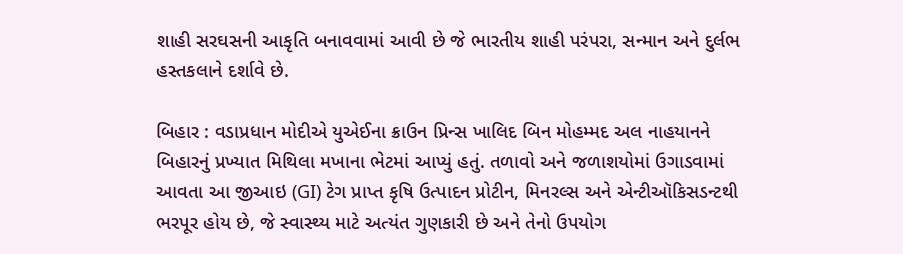શાહી સરઘસની આકૃતિ બનાવવામાં આવી છે જે ભારતીય શાહી પરંપરા, સન્માન અને દુર્લભ હસ્તકલાને દર્શાવે છે.

બિહાર : વડાપ્રધાન મોદીએ યુએઈના ક્રાઉન પ્રિન્સ ખાલિદ બિન મોહમ્મદ અલ નાહયાનને બિહારનું પ્રખ્યાત મિથિલા મખાના ભેટમાં આપ્યું હતું. તળાવો અને જળાશયોમાં ઉગાડવામાં આવતા આ જીઆઇ (GI) ટેગ પ્રાપ્ત કૃષિ ઉત્પાદન પ્રોટીન, મિનરલ્સ અને એન્ટીઑકિસડન્ટથી ભરપૂર હોય છે, જે સ્વાસ્થ્ય માટે અત્યંત ગુણકારી છે અને તેનો ઉપયોગ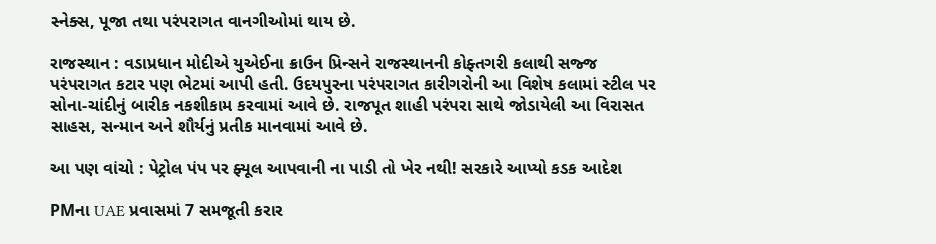સ્નેક્સ, પૂજા તથા પરંપરાગત વાનગીઓમાં થાય છે.

રાજસ્થાન : વડાપ્રધાન મોદીએ યુએઈના ક્રાઉન પ્રિન્સને રાજસ્થાનની કોફ્તગરી કલાથી સજ્જ પરંપરાગત કટાર પણ ભેટમાં આપી હતી. ઉદયપુરના પરંપરાગત કારીગરોની આ વિશેષ કલામાં સ્ટીલ પર સોના-ચાંદીનું બારીક નકશીકામ કરવામાં આવે છે. રાજપૂત શાહી પરંપરા સાથે જોડાયેલી આ વિરાસત સાહસ, સન્માન અને શૌર્યનું પ્રતીક માનવામાં આવે છે.

આ પણ વાંચો : પેટ્રોલ પંપ પર ફ્યૂલ આપવાની ના પાડી તો ખેર નથી! સરકારે આપ્યો કડક આદેશ

PMના UAE પ્રવાસમાં 7 સમજૂતી કરાર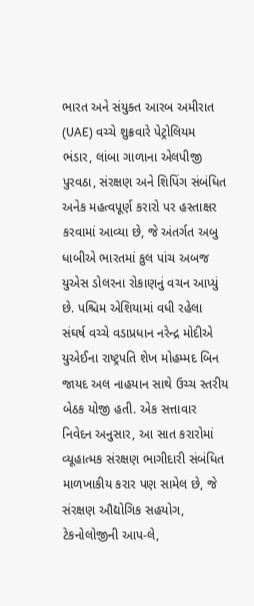ભારત અને સંયુક્ત આરબ અમીરાત (UAE) વચ્ચે શુક્રવારે પેટ્રોલિયમ ભંડાર, લાંબા ગાળાના એલપીજી પુરવઠા, સંરક્ષણ અને શિપિંગ સંબંધિત અનેક મહત્વપૂર્ણ કરારો પર હસ્તાક્ષર કરવામાં આવ્યા છે, જે અંતર્ગત અબુ ધાબીએ ભારતમાં કુલ પાંચ અબજ યુએસ ડોલરના રોકાણનું વચન આપ્યું છે. પશ્ચિમ એશિયામાં વધી રહેલા સંઘર્ષ વચ્ચે વડાપ્રધાન નરેન્દ્ર મોદીએ યુએઈના રાષ્ટ્રપતિ શેખ મોહમ્મદ બિન જાયદ અલ નાહયાન સાથે ઉચ્ચ સ્તરીય બેઠક યોજી હતી. એક સત્તાવાર નિવેદન અનુસાર, આ સાત કરારોમાં વ્યૂહાત્મક સંરક્ષણ ભાગીદારી સંબંધિત માળખાકીય કરાર પણ સામેલ છે, જે સંરક્ષણ ઔદ્યોગિક સહયોગ, ટેકનોલોજીની આપ-લે,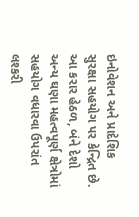ઇનોવેશન અને પ્રાદેશિક સુરક્ષા સહયોગ પર કેન્દ્રિત છે. આ કરાર હેઠળ, બંને દેશો અન્ય ઘણા મહત્વપૂર્ણ ક્ષેત્રોમાં સહયોગ વધારવા ઉપરાંત લશ્કરી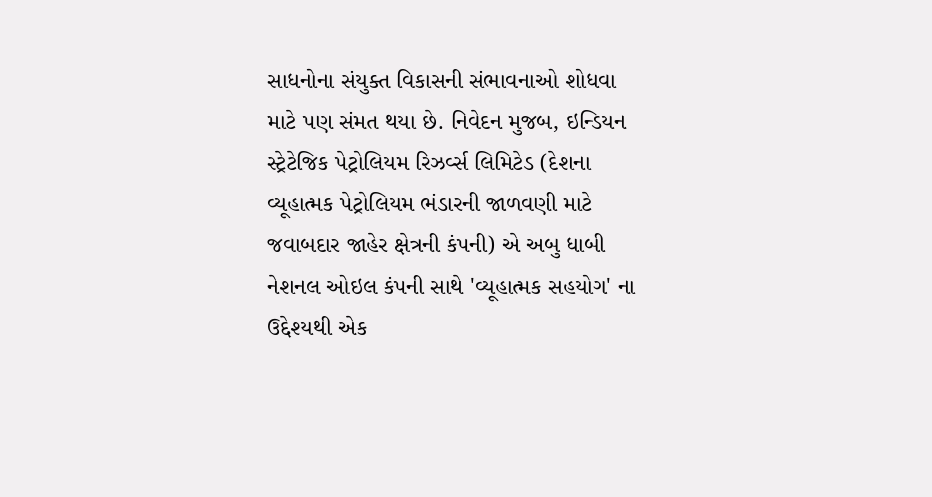સાધનોના સંયુક્ત વિકાસની સંભાવનાઓ શોધવા માટે પણ સંમત થયા છે. નિવેદન મુજબ, ઇન્ડિયન સ્ટ્રેટેજિક પેટ્રોલિયમ રિઝર્વ્સ લિમિટેડ (દેશના વ્યૂહાત્મક પેટ્રોલિયમ ભંડારની જાળવણી માટે જવાબદાર જાહેર ક્ષેત્રની કંપની) એ અબુ ધાબી નેશનલ ઓઇલ કંપની સાથે 'વ્યૂહાત્મક સહયોગ' ના ઉદ્દેશ્યથી એક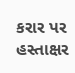કરાર પર હસ્તાક્ષર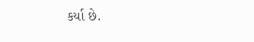કર્યા છે.